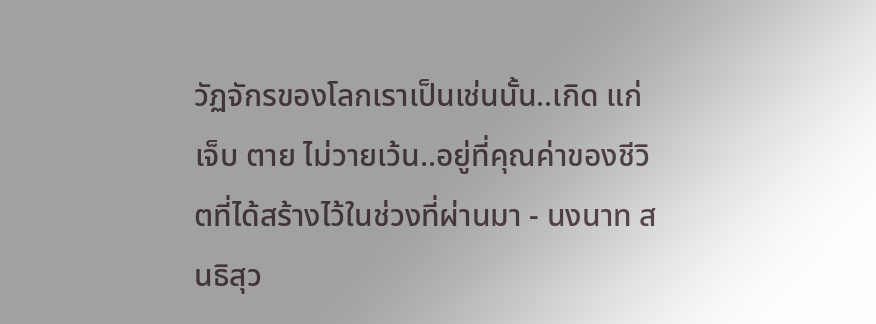วัฏจักรของโลกเราเป็นเช่นนั้น..เกิด แก่ เจ็บ ตาย ไม่วายเว้น..อยู่ที่คุณค่าของชีวิตที่ได้สร้างไว้ในช่วงที่ผ่านมา - นงนาท สนธิสุว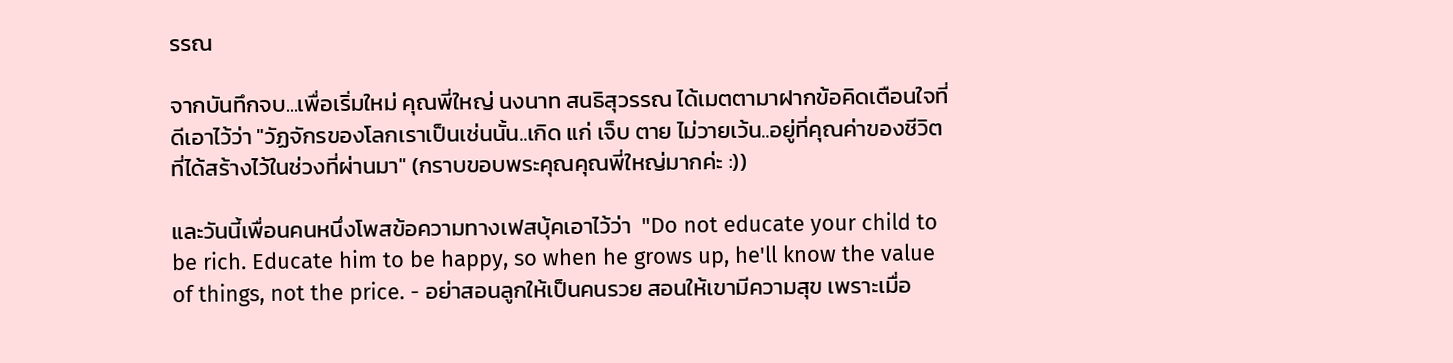รรณ

จากบันทึกจบ...เพื่อเริ่มใหม่ คุณพี่ใหญ่ นงนาท สนธิสุวรรณ ได้เมตตามาฝากข้อคิดเตือนใจที่ดีเอาไว้ว่า "วัฏจักรของโลกเราเป็นเช่นนั้น..เกิด แก่ เจ็บ ตาย ไม่วายเว้น..อยู่ที่คุณค่าของชีวิตที่ได้สร้างไว้ในช่วงที่ผ่านมา" (กราบขอบพระคุณคุณพี่ใหญ่มากค่ะ :))

และวันนี้เพื่อนคนหนึ่งโพสข้อความทางเฟสบุ้คเอาไว้ว่า  "Do not educate your child to be rich. Educate him to be happy, so when he grows up, he'll know the value of things, not the price. - อย่าสอนลูกให้เป็นคนรวย สอนให้เขามีความสุข เพราะเมื่อ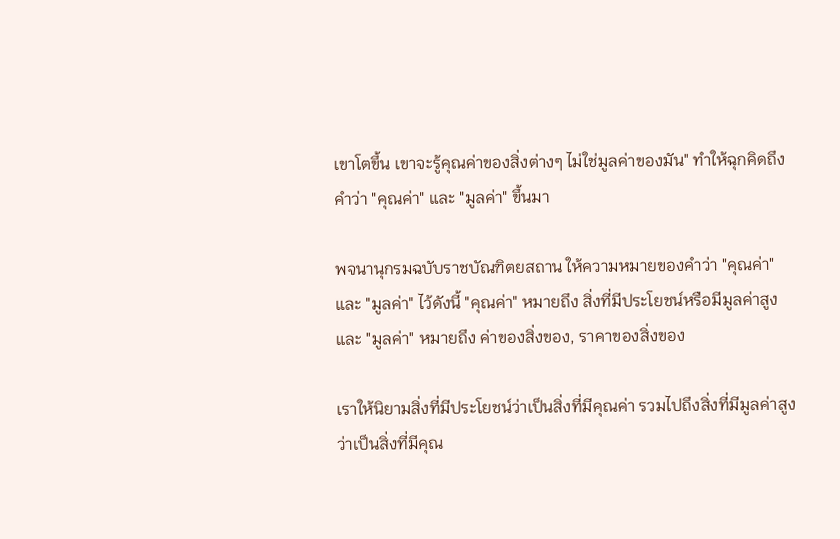เขาโตขึ้น เขาจะรู้คุณค่าของสิ่งต่างๆ ไม่ใช่มูลค่าของมัน" ทำให้ฉุกคิดถึงคำว่า "คุณค่า" และ "มูลค่า" ขึ้นมา

พจนานุกรมฉบับราชบัณฑิตยสถาน ให้ความหมายของคำว่า "คุณค่า" และ "มูลค่า" ไว้ดังนี้ "คุณค่า" หมายถึง สิ่งที่มีประโยชน์หรือมีมูลค่าสูง และ "มูลค่า" หมายถึง ค่าของสิ่งของ, ราคาของสิ่งของ

เราให้นิยามสิ่งที่มีประโยชน์ว่าเป็นสิ่งที่มีคุณค่า รวมไปถึงสิ่งที่มีมูลค่าสูงว่าเป็นสิ่งที่มีคุณ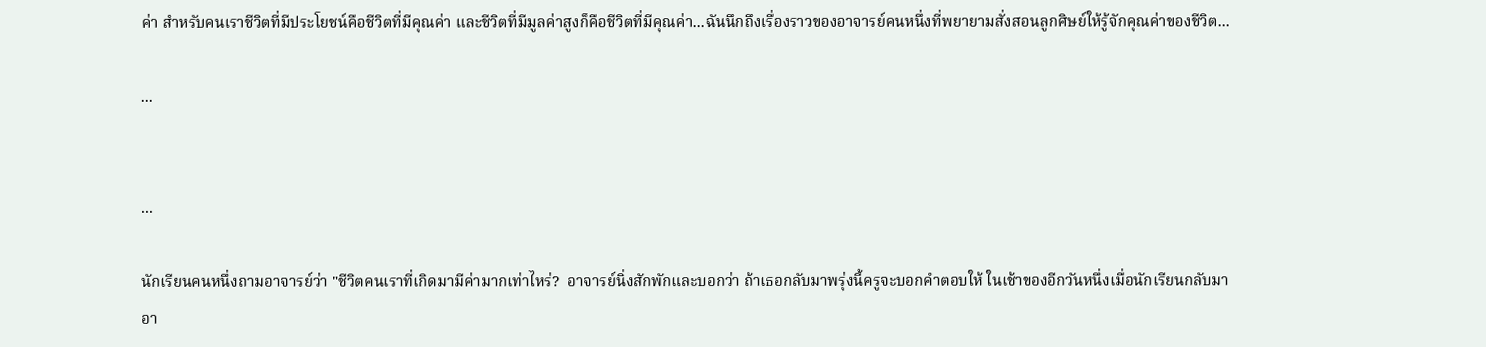ค่า สำหรับคนเราชีวิตที่มีประโยชน์คือชีวิตที่มีคุณค่า และชีวิตที่มีมูลค่าสูงก็คือชีวิตที่มีคุณค่า...ฉันนึกถึงเรื่องราวของอาจารย์คนหนึ่งที่พยายามสั่งสอนลูกศิษย์ให้รู้จักคุณค่าของชีวิต...

...


...

นักเรียนคนหนึ่งถามอาจารย์ว่า "ชีวิตคนเราที่เกิดมามีค่ามากเท่าไหร่?  อาจารย์นิ่งสักพักและบอกว่า ถ้าเธอกลับมาพรุ่งนี้ครูจะบอกคำตอบให้ ในเช้าของอีกวันหนึ่งเมื่อนักเรียนกลับมา อา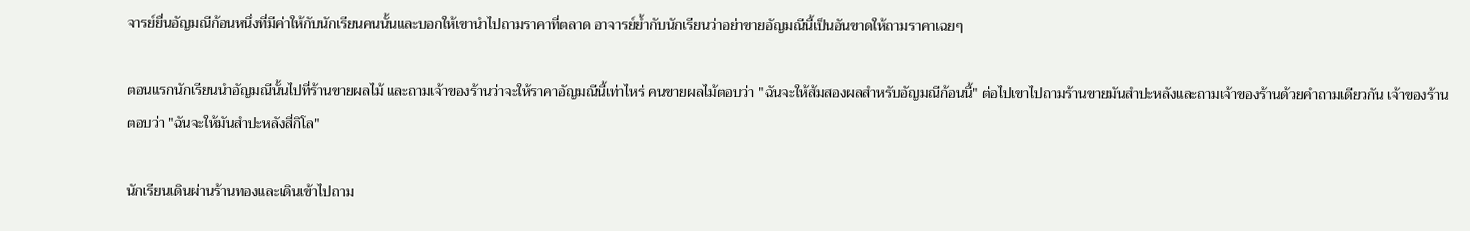จารย์ยื่นอัญมณีก้อนหนึ่งที่มีค่าให้กับนักเรียนคนนั้นและบอกให้เขานำไปถามราคาที่ตลาด อาจารย์ย้ำกับนักเรียนว่าอย่าขายอัญมณีนี้เป็นอันขาดให้ถามราคาเฉยๆ

ตอนแรกนักเรียนนำอัญมณีนั้นไปที่ร้านขายผลไม้ และถามเจ้าของร้านว่าจะให้ราคาอัญมณีนี้เท่าไหร่ คนขายผลไม้ตอบว่า "ฉันจะให้ส้มสองผลสำหรับอัญมณีก้อนนี้" ต่อไปเขาไปถามร้านขายมันสำปะหลังและถามเจ้าของร้านด้วยคำถามเดียวกัน เจ้าของร้านตอบว่า "ฉันจะให้มันสำปะหลังสี่กิโล"

นักเรียนเดินผ่านร้านทองและเดินเข้าไปถาม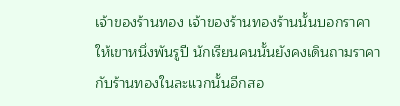เจ้าของร้านทอง เจ้าของร้านทองร้านนั้นบอกราคาให้เขาหนึ่งพันรูปี นักเรียนคนนั้นยังคงเดินถามราคากับร้านทองในละแวกนั้นอีกสอ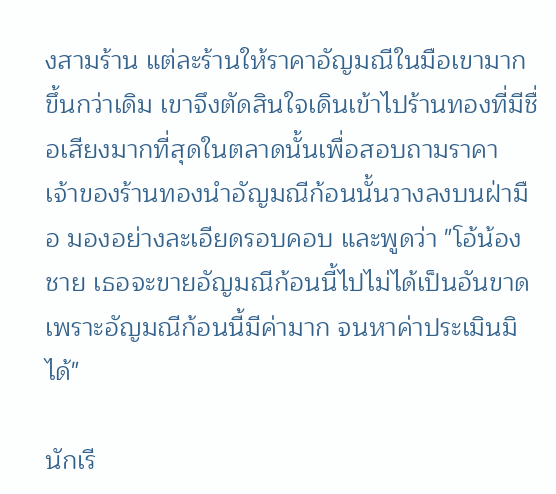งสามร้าน แต่ละร้านให้ราคาอัญมณีในมือเขามากขึ้นกว่าเดิม เขาจึงตัดสินใจเดินเข้าไปร้านทองที่มีชื่อเสียงมากที่สุดในตลาดนั้นเพื่อสอบถามราคา เจ้าของร้านทองนำอัญมณีก้อนนั้นวางลงบนฝ่ามือ มองอย่างละเอียดรอบคอบ และพูดว่า "โอ้น้องชาย เธอจะขายอัญมณีก้อนนี้ไปไม่ได้เป็นอันขาด เพราะอัญมณีก้อนนี้มีค่ามาก จนหาค่าประเมินมิได้"

นักเรี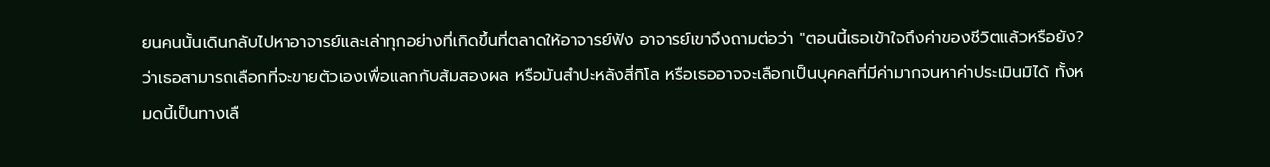ยนคนนั้นเดินกลับไปหาอาจารย์และเล่าทุกอย่างที่เกิดขึ้นที่ตลาดให้อาจารย์ฟัง อาจารย์เขาจึงถามต่อว่า "ตอนนี้เธอเข้าใจถึงค่าของชีวิตแล้วหรือยัง? ว่าเธอสามารถเลือกที่จะขายตัวเองเพื่อแลกกับส้มสองผล หรือมันสำปะหลังสี่กิโล หรือเธออาจจะเลือกเป็นบุคคลที่มีค่ามากจนหาค่าประเมินมิได้ ทั้งหมดนี้เป็นทางเลื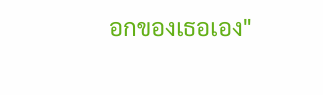อกของเธอเอง"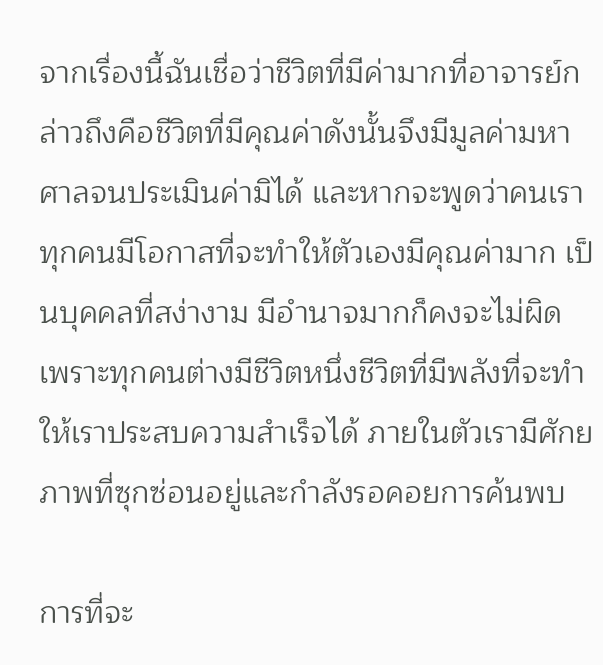จากเรื่องนี้ฉันเชื่อว่าชีวิตที่มีค่ามากที่อาจารย์กล่าวถึงคือชีวิตที่มีคุณค่าดังนั้นจึงมีมูลค่ามหาศาลจนประเมินค่ามิได้ และหากจะพูดว่าคนเราทุกคนมีโอกาสที่จะทำให้ตัวเองมีคุณค่ามาก เป็นบุคคลที่สง่างาม มีอำนาจมากก็คงจะไม่ผิด เพราะทุกคนต่างมีชีวิตหนึ่งชีวิตที่มีพลังที่จะทำให้เราประสบความสำเร็จได้ ภายในตัวเรามีศักยภาพที่ซุกซ่อนอยู่และกำลังรอคอยการค้นพบ

การที่จะ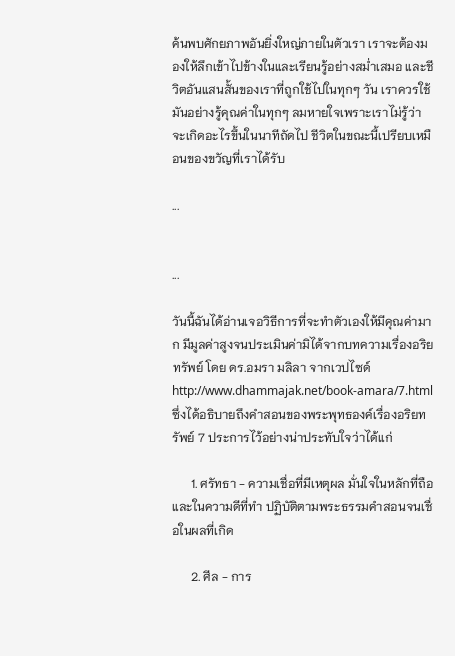ค้นพบศักยภาพอันยิ่งใหญ่ภายในตัวเรา เราจะต้องมองให้ลึกเข้าไปข้างในและเรียนรู้อย่างสม่ำเสมอ และชีวิตอันแสนสั้นของเราที่ถูกใช้ไปในทุกๆ วัน เราควรใช้มันอย่างรู้คุณค่าในทุกๆ ลมหายใจเพราะเราไม่รู้ว่าจะเกิดอะไรขึ้นในนาทีถัดไป ชีวิตในขณะนี้เปรียบเหมือนของขวัญที่เราได้รับ

...


...

วันนี้ฉันได้อ่านเจอวิธีการที่จะทำตัวเองให้มีคุณค่ามาก มีมูลค่าสูงจนประเมินค่ามิได้จากบทความเรื่องอริยทรัพย์ โดย ดร.อมรา มลิลา จากเวปไซด์ http://www.dhammajak.net/book-amara/7.html  ซึ่งได้อธิบายถึงคำสอนของพระพุทธองค์เรื่องอริยทรัพย์ 7 ประการไว้อย่างน่าประทับใจว่าได้แก่

      1. ศรัทธา - ความเชื่อที่มีเหตุผล มั่นใจในหลักที่ถือและในความดีที่ทำ ปฏิบัติตามพระธรรมคำสอนจนเชื่อในผลที่เกิด

      2. ศีล - การ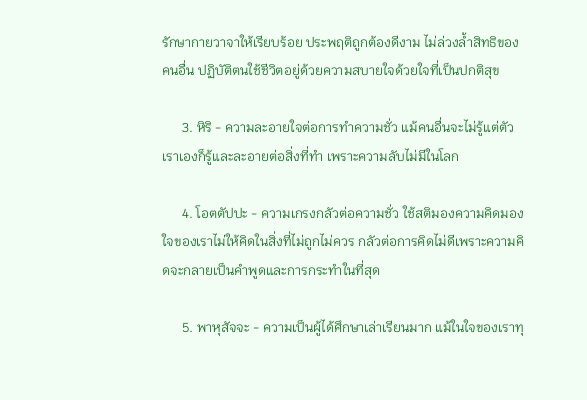รักษากายวาจาให้เรียบร้อย ประพฤติถูกต้องดีงาม ไม่ล่วงล้ำสิทธิของคนอื่น ปฏิบัติตนใช้ชีวิตอยู่ด้วยความสบายใจด้วยใจที่เป็นปกติสุข

      3. หิริ - ความละอายใจต่อการทำความชั่ว แม้คนอื่นจะไม่รู้แต่ตัวเราเองก็รู้และละอายต่อสิ่งที่ทำ เพราะความลับไม่มีในโลก

      4. โอตตัปปะ - ความเกรงกลัวต่อความชั่ว ใช้สติมองความคิดมองใจของเราไม่ให้คิดในสิ่งที่ไม่ถูกไม่ควร กลัวต่อการคิดไม่ดีเพราะความคิดจะกลายเป็นคำพูดและการกระทำในที่สุด

      5. พาหุสัจจะ - ความเป็นผู้ได้ศึกษาเล่าเรียนมาก แม้ในใจของเราทุ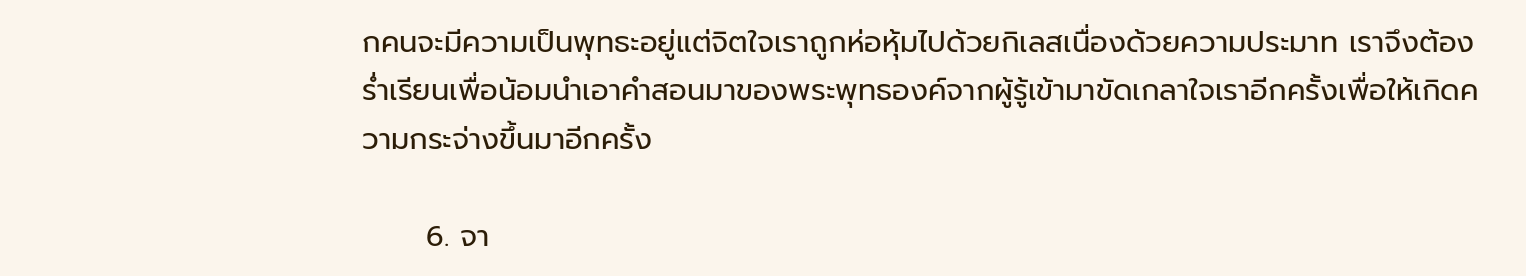กคนจะมีความเป็นพุทธะอยู่แต่จิตใจเราถูกห่อหุ้มไปด้วยกิเลสเนื่องด้วยความประมาท เราจึงต้องร่ำเรียนเพื่อน้อมนำเอาคำสอนมาของพระพุทธองค์จากผู้รู้เข้ามาขัดเกลาใจเราอีกครั้งเพื่อให้เกิดความกระจ่างขึ้นมาอีกครั้ง

      6. จา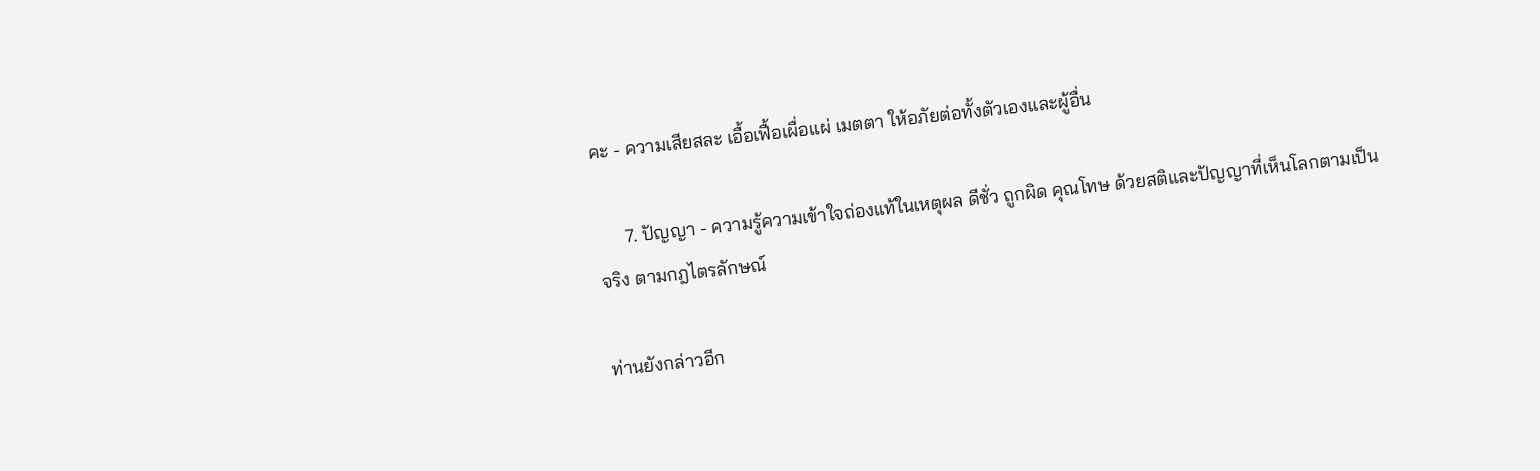คะ - ความเสียสละ เอื้อเฟื้อเผื่อแผ่ เมตตา ให้อภัยต่อทั้งตัวเองและผู้อื่น

      7. ปัญญา - ความรู้ความเข้าใจถ่องแท้ในเหตุผล ดีชั่ว ถูกผิด คุณโทษ ด้วยสติและปัญญาที่เห็นโลกตามเป็นจริง ตามกฎไตรลักษณ์

ท่านยังกล่าวอีก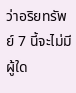ว่าอริยทรัพย์ 7 นี้จะไม่มีผู้ใด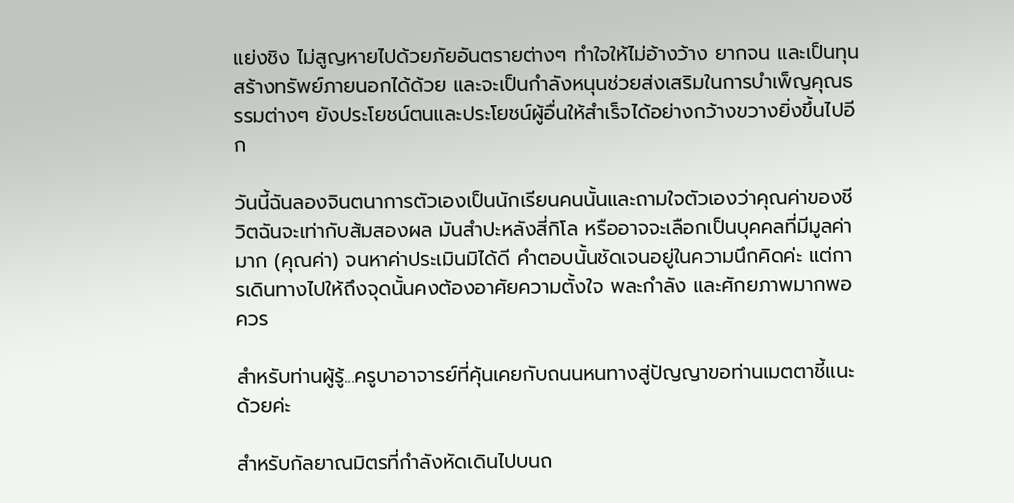แย่งชิง ไม่สูญหายไปด้วยภัยอันตรายต่างๆ ทำใจให้ไม่อ้างว้าง ยากจน และเป็นทุนสร้างทรัพย์ภายนอกได้ด้วย และจะเป็นกำลังหนุนช่วยส่งเสริมในการบำเพ็ญคุณธรรมต่างๆ ยังประโยชน์ตนและประโยชน์ผู้อื่นให้สำเร็จได้อย่างกว้างขวางยิ่งขึ้นไปอีก

วันนี้ฉันลองจินตนาการตัวเองเป็นนักเรียนคนนั้นและถามใจตัวเองว่าคุณค่าของชีวิตฉันจะเท่ากับส้มสองผล มันสำปะหลังสี่กิโล หรืออาจจะเลือกเป็นบุคคลที่มีมูลค่ามาก (คุณค่า) จนหาค่าประเมินมิได้ดี คำตอบนั้นชัดเจนอยู่ในความนึกคิดค่ะ แต่การเดินทางไปให้ถึงจุดนั้นคงต้องอาศัยความตั้งใจ พละกำลัง และศักยภาพมากพอควร

สำหรับท่านผู้รู้...ครูบาอาจารย์ที่คุ้นเคยกับถนนหนทางสู่ปัญญาขอท่านเมตตาชี้แนะด้วยค่ะ

สำหรับกัลยาณมิตรที่กำลังหัดเดินไปบนถ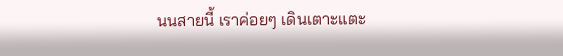นนสายนี้ เราค่อยๆ เดินเตาะแตะ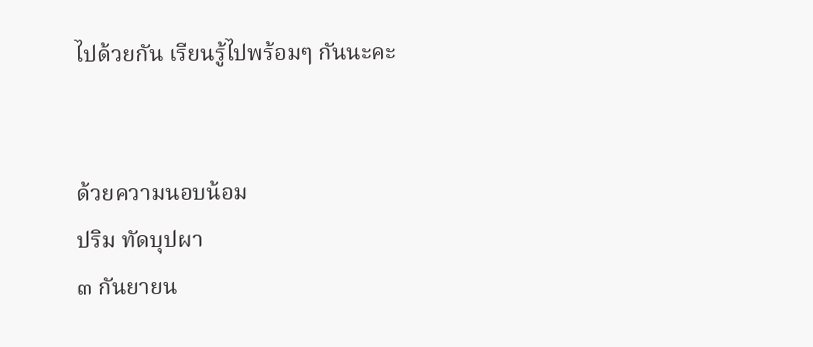ไปด้วยกัน เรียนรู้ไปพร้อมๆ กันนะคะ


ด้วยความนอบน้อม
ปริม ทัดบุปผา
๓ กันยายน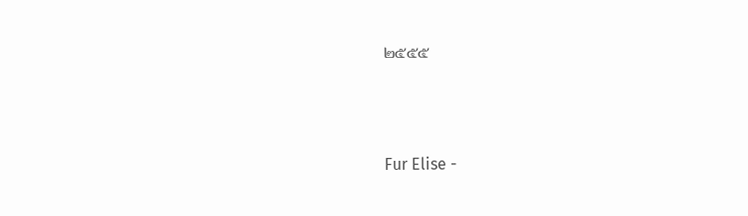๒๕๕๕




Fur Elise -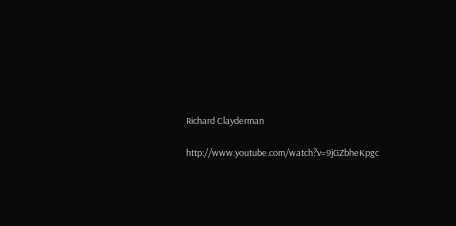Richard Clayderman

http://www.youtube.com/watch?v=9jGZbheKpgc